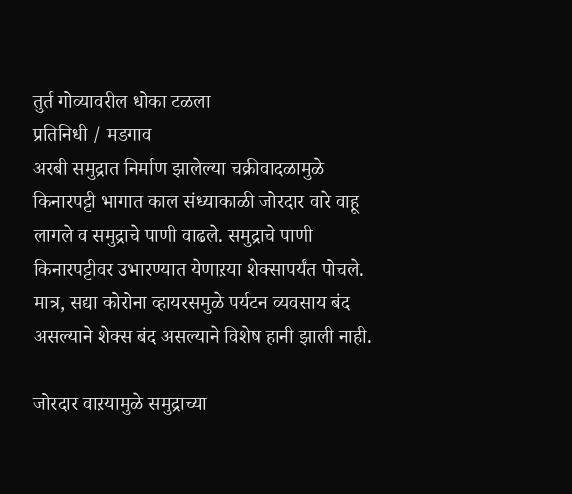तुर्त गोव्यावरील धोका टळला
प्रतिनिधी / मडगाव
अरबी समुद्रात निर्माण झालेल्या चक्रीवादळामुळे किनारपट्टी भागात काल संध्याकाळी जोरदार वारे वाहू लागले व समुद्राचे पाणी वाढले. समुद्राचे पाणी किनारपट्टीवर उभारण्यात येणाऱया शेक्सापर्यंत पोचले. मात्र, सद्या कोरोना व्हायरसमुळे पर्यटन व्यवसाय बंद असल्याने शेक्स बंद असल्याने विशेष हानी झाली नाही.

जोरदार वाऱयामुळे समुद्राच्या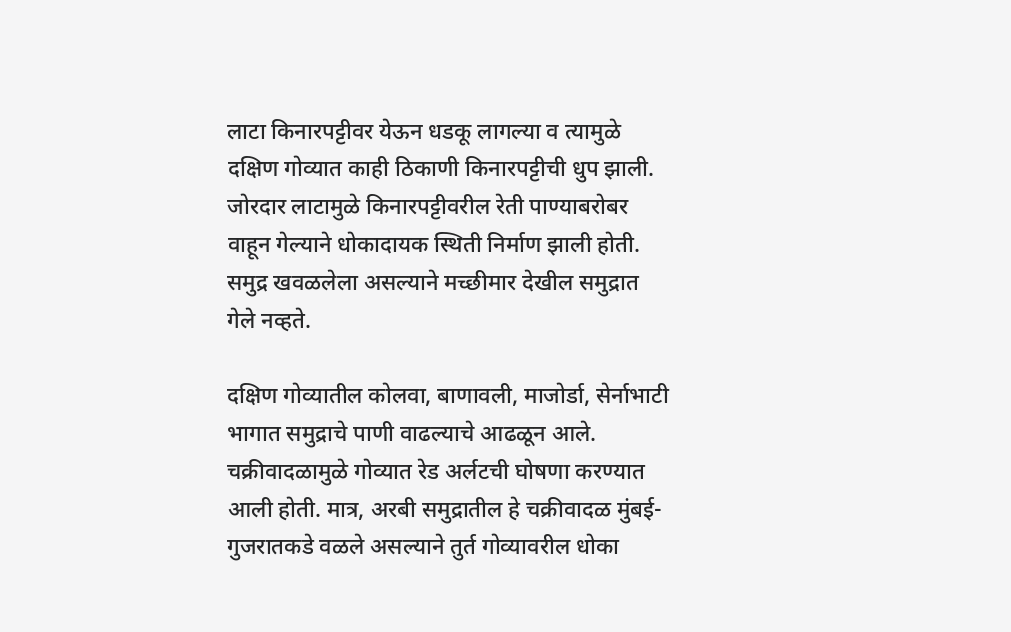लाटा किनारपट्टीवर येऊन धडकू लागल्या व त्यामुळे दक्षिण गोव्यात काही ठिकाणी किनारपट्टीची धुप झाली. जोरदार लाटामुळे किनारपट्टीवरील रेती पाण्याबरोबर वाहून गेल्याने धोकादायक स्थिती निर्माण झाली होती. समुद्र खवळलेला असल्याने मच्छीमार देखील समुद्रात गेले नव्हते.

दक्षिण गोव्यातील कोलवा, बाणावली, माजोर्डा, सेर्नाभाटी भागात समुद्राचे पाणी वाढल्याचे आढळून आले. चक्रीवादळामुळे गोव्यात रेड अर्लटची घोषणा करण्यात आली होती. मात्र, अरबी समुद्रातील हे चक्रीवादळ मुंबई-गुजरातकडे वळले असल्याने तुर्त गोव्यावरील धोका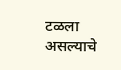टळला असल्याचे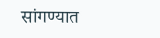सांगण्यात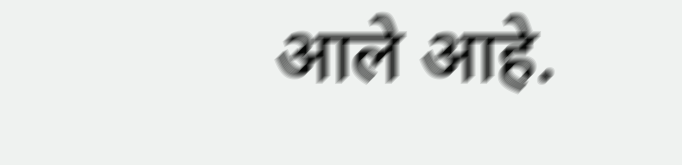आले आहे.